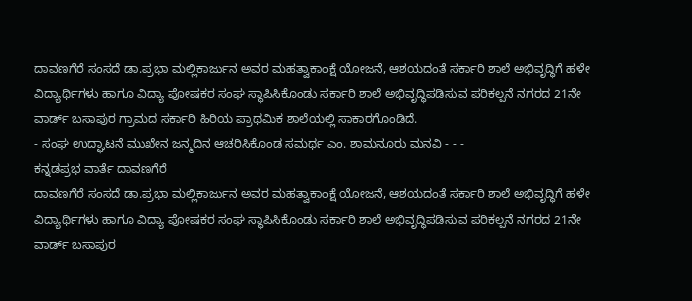ದಾವಣಗೆರೆ ಸಂಸದೆ ಡಾ.ಪ್ರಭಾ ಮಲ್ಲಿಕಾರ್ಜುನ ಅವರ ಮಹತ್ವಾಕಾಂಕ್ಷೆ ಯೋಜನೆ, ಆಶಯದಂತೆ ಸರ್ಕಾರಿ ಶಾಲೆ ಅಭಿವೃದ್ಧಿಗೆ ಹಳೇ ವಿದ್ಯಾರ್ಥಿಗಳು ಹಾಗೂ ವಿದ್ಯಾ ಪೋಷಕರ ಸಂಘ ಸ್ಥಾಪಿಸಿಕೊಂಡು ಸರ್ಕಾರಿ ಶಾಲೆ ಅಭಿವೃದ್ಧಿಪಡಿಸುವ ಪರಿಕಲ್ಪನೆ ನಗರದ 21ನೇ ವಾರ್ಡ್ ಬಸಾಪುರ ಗ್ರಾಮದ ಸರ್ಕಾರಿ ಹಿರಿಯ ಪ್ರಾಥಮಿಕ ಶಾಲೆಯಲ್ಲಿ ಸಾಕಾರಗೊಂಡಿದೆ.
- ಸಂಘ ಉದ್ಘಾಟನೆ ಮುಖೇನ ಜನ್ಮದಿನ ಆಚರಿಸಿಕೊಂಡ ಸಮರ್ಥ ಎಂ. ಶಾಮನೂರು ಮನವಿ - - -
ಕನ್ನಡಪ್ರಭ ವಾರ್ತೆ ದಾವಣಗೆರೆ
ದಾವಣಗೆರೆ ಸಂಸದೆ ಡಾ.ಪ್ರಭಾ ಮಲ್ಲಿಕಾರ್ಜುನ ಅವರ ಮಹತ್ವಾಕಾಂಕ್ಷೆ ಯೋಜನೆ, ಆಶಯದಂತೆ ಸರ್ಕಾರಿ ಶಾಲೆ ಅಭಿವೃದ್ಧಿಗೆ ಹಳೇ ವಿದ್ಯಾರ್ಥಿಗಳು ಹಾಗೂ ವಿದ್ಯಾ ಪೋಷಕರ ಸಂಘ ಸ್ಥಾಪಿಸಿಕೊಂಡು ಸರ್ಕಾರಿ ಶಾಲೆ ಅಭಿವೃದ್ಧಿಪಡಿಸುವ ಪರಿಕಲ್ಪನೆ ನಗರದ 21ನೇ ವಾರ್ಡ್ ಬಸಾಪುರ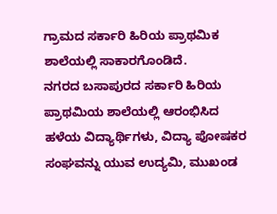ಗ್ರಾಮದ ಸರ್ಕಾರಿ ಹಿರಿಯ ಪ್ರಾಥಮಿಕ ಶಾಲೆಯಲ್ಲಿ ಸಾಕಾರಗೊಂಡಿದೆ.
ನಗರದ ಬಸಾಪುರದ ಸರ್ಕಾರಿ ಹಿರಿಯ ಪ್ರಾಥಮಿಯ ಶಾಲೆಯಲ್ಲಿ ಆರಂಭಿಸಿದ ಹಳೆಯ ವಿದ್ಯಾರ್ಥಿಗಳು, ವಿದ್ಯಾ ಪೋಷಕರ ಸಂಘವನ್ನು ಯುವ ಉದ್ಯಮಿ, ಮುಖಂಡ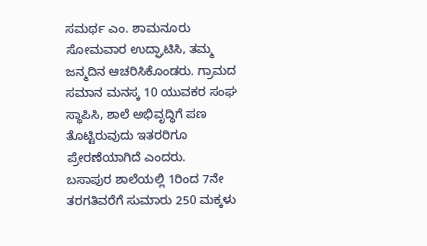ಸಮರ್ಥ ಎಂ. ಶಾಮನೂರು ಸೋಮವಾರ ಉದ್ಘಾಟಿಸಿ, ತಮ್ಮ ಜನ್ಮದಿನ ಆಚರಿಸಿಕೊಂಡರು. ಗ್ರಾಮದ ಸಮಾನ ಮನಸ್ಕ 10 ಯುವಕರ ಸಂಘ ಸ್ಥಾಪಿಸಿ, ಶಾಲೆ ಅಭಿವೃದ್ಧಿಗೆ ಪಣ ತೊಟ್ಟಿರುವುದು ಇತರರಿಗೂ ಪ್ರೇರಣೆಯಾಗಿದೆ ಎಂದರು.
ಬಸಾಪುರ ಶಾಲೆಯಲ್ಲಿ 1ರಿಂದ 7ನೇ ತರಗತಿವರೆಗೆ ಸುಮಾರು 250 ಮಕ್ಕಳು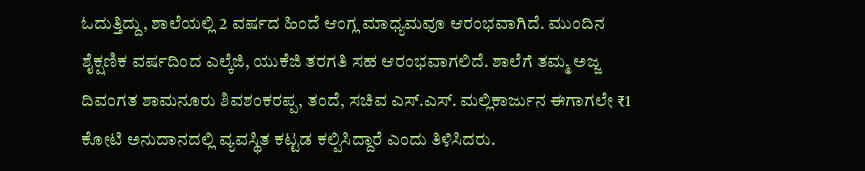ಓದುತ್ತಿದ್ದು, ಶಾಲೆಯಲ್ಲಿ 2 ವರ್ಷದ ಹಿಂದೆ ಆಂಗ್ಲ ಮಾಧ್ಯಮವೂ ಆರಂಭವಾಗಿದೆ. ಮುಂದಿನ ಶೈಕ್ಷಣಿಕ ವರ್ಷದಿಂದ ಎಲ್ಕೆಜಿ, ಯುಕೆಜಿ ತರಗತಿ ಸಹ ಆರಂಭವಾಗಲಿದೆ. ಶಾಲೆಗೆ ತಮ್ಮ ಅಜ್ಜ ದಿವಂಗತ ಶಾಮನೂರು ಶಿವಶಂಕರಪ್ಪ, ತಂದೆ, ಸಚಿವ ಎಸ್.ಎಸ್. ಮಲ್ಲಿಕಾರ್ಜುನ ಈಗಾಗಲೇ ₹1 ಕೋಟಿ ಅನುದಾನದಲ್ಲಿ ವ್ಯವಸ್ಥಿತ ಕಟ್ಟಡ ಕಲ್ಪಿಸಿದ್ದಾರೆ ಎಂದು ತಿಳಿಸಿದರು.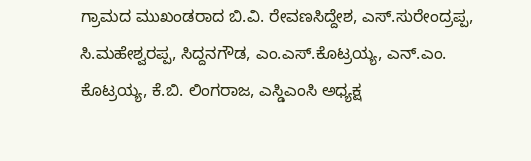ಗ್ರಾಮದ ಮುಖಂಡರಾದ ಬಿ.ವಿ. ರೇವಣಸಿದ್ದೇಶ, ಎಸ್.ಸುರೇಂದ್ರಪ್ಪ, ಸಿ.ಮಹೇಶ್ವರಪ್ಪ, ಸಿದ್ದನಗೌಡ, ಎಂ.ಎಸ್.ಕೊಟ್ರಯ್ಯ, ಎನ್.ಎಂ. ಕೊಟ್ರಯ್ಯ, ಕೆ.ಬಿ. ಲಿಂಗರಾಜ, ಎಸ್ಡಿಎಂಸಿ ಅಧ್ಯಕ್ಷ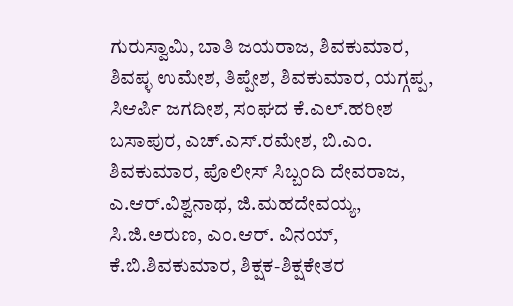ಗುರುಸ್ವಾಮಿ, ಬಾತಿ ಜಯರಾಜ, ಶಿವಕುಮಾರ, ಶಿವಪ್ಳ ಉಮೇಶ, ತಿಪ್ಪೇಶ, ಶಿವಕುಮಾರ, ಯಗ್ಗಪ್ಪ, ಸಿಆರ್ಪಿ ಜಗದೀಶ, ಸಂಘದ ಕೆ.ಎಲ್.ಹರೀಶ ಬಸಾಪುರ, ಎಚ್.ಎಸ್.ರಮೇಶ, ಬಿ.ಎಂ. ಶಿವಕುಮಾರ, ಪೊಲೀಸ್ ಸಿಬ್ಬಂದಿ ದೇವರಾಜ, ಎ.ಆರ್.ವಿಶ್ವನಾಥ, ಜಿ.ಮಹದೇವಯ್ಯ, ಸಿ.ಜಿ.ಅರುಣ, ಎಂ.ಆರ್. ವಿನಯ್, ಕೆ.ಬಿ.ಶಿವಕುಮಾರ, ಶಿಕ್ಷಕ-ಶಿಕ್ಷಕೇತರ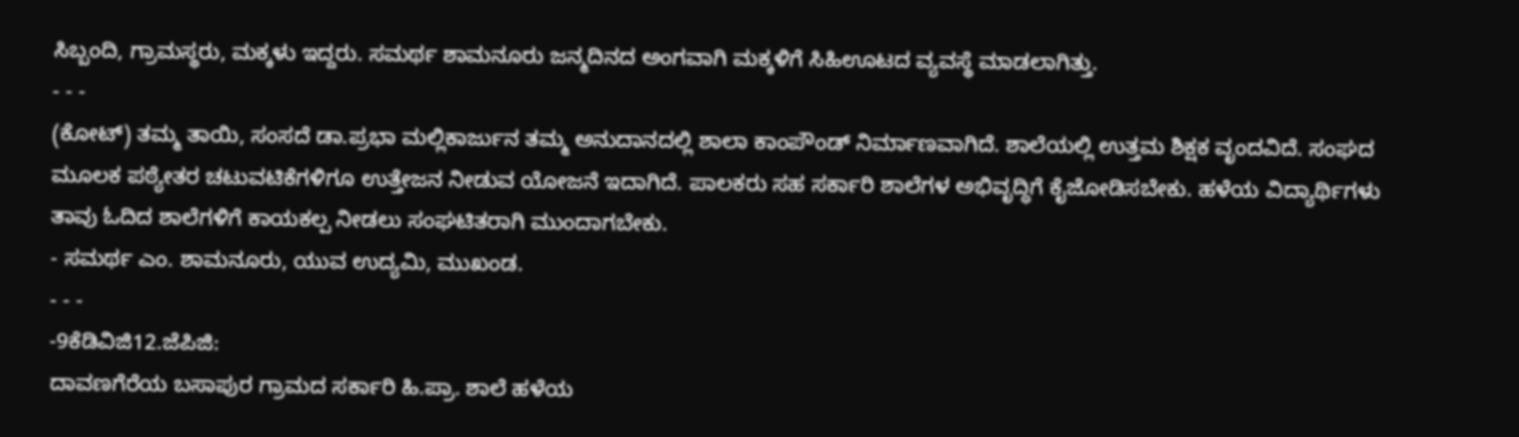ಸಿಬ್ಬಂದಿ, ಗ್ರಾಮಸ್ಥರು, ಮಕ್ಕಳು ಇದ್ದರು. ಸಮರ್ಥ ಶಾಮನೂರು ಜನ್ಮದಿನದ ಅಂಗವಾಗಿ ಮಕ್ಕಳಿಗೆ ಸಿಹಿಊಟದ ವ್ಯವಸ್ಥೆ ಮಾಡಲಾಗಿತ್ತು.
- - -
(ಕೋಟ್) ತಮ್ಮ ತಾಯಿ, ಸಂಸದೆ ಡಾ.ಪ್ರಭಾ ಮಲ್ಲಿಕಾರ್ಜುನ ತಮ್ಮ ಅನುದಾನದಲ್ಲಿ ಶಾಲಾ ಕಾಂಪೌಂಡ್ ನಿರ್ಮಾಣವಾಗಿದೆ. ಶಾಲೆಯಲ್ಲಿ ಉತ್ತಮ ಶಿಕ್ಷಕ ವೃಂದವಿದೆ. ಸಂಘದ ಮೂಲಕ ಪಠ್ಯೇತರ ಚಟುವಟಿಕೆಗಳಿಗೂ ಉತ್ತೇಜನ ನೀಡುವ ಯೋಜನೆ ಇದಾಗಿದೆ. ಪಾಲಕರು ಸಹ ಸರ್ಕಾರಿ ಶಾಲೆಗಳ ಅಭಿವೃದ್ಧಿಗೆ ಕೈಜೋಡಿಸಬೇಕು. ಹಳೆಯ ವಿದ್ಯಾರ್ಥಿಗಳು ತಾವು ಓದಿದ ಶಾಲೆಗಳಿಗೆ ಕಾಯಕಲ್ಪ ನೀಡಲು ಸಂಘಟಿತರಾಗಿ ಮುಂದಾಗಬೇಕು.
- ಸಮರ್ಥ ಎಂ. ಶಾಮನೂರು, ಯುವ ಉದ್ಯಮಿ, ಮುಖಂಡ.
- - -
-9ಕೆಡಿವಿಜಿ12.ಜೆಪಿಜಿ:
ದಾವಣಗೆರೆಯ ಬಸಾಪುರ ಗ್ರಾಮದ ಸರ್ಕಾರಿ ಹಿ.ಪ್ರಾ. ಶಾಲೆ ಹಳೆಯ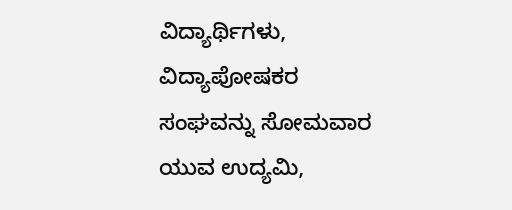ವಿದ್ಯಾರ್ಥಿಗಳು, ವಿದ್ಯಾಪೋಷಕರ ಸಂಘವನ್ನು ಸೋಮವಾರ ಯುವ ಉದ್ಯಮಿ,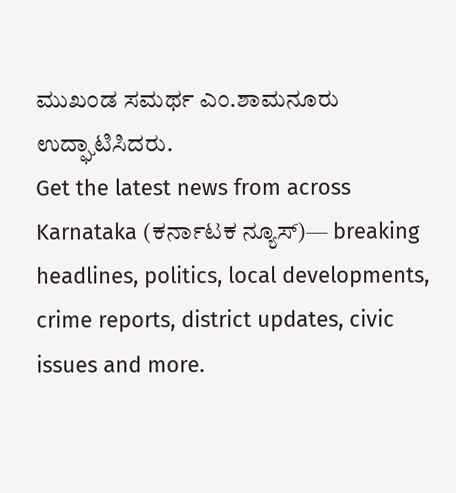ಮುಖಂಡ ಸಮರ್ಥ ಎಂ.ಶಾಮನೂರು ಉದ್ಘಾಟಿಸಿದರು.
Get the latest news from across Karnataka (ಕರ್ನಾಟಕ ನ್ಯೂಸ್)— breaking headlines, politics, local developments, crime reports, district updates, civic issues and more.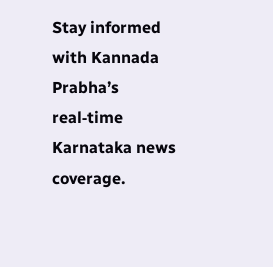Stay informed with Kannada Prabha’s real‑time Karnataka news coverage.